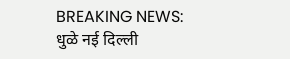BREAKING NEWS:
धुळे नई दिल्ली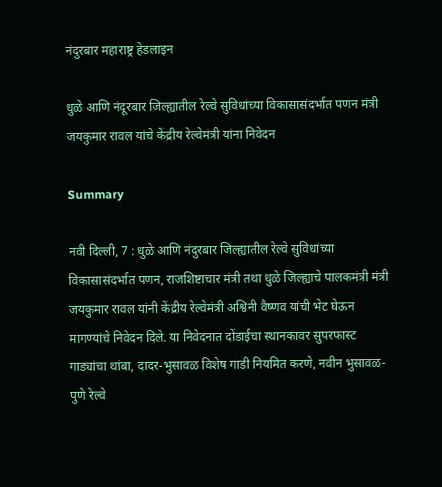नंदुरबार महाराष्ट्र हेडलाइन

धुळे आणि नंदूरबार जिल्ह्यातील रेल्वे सुविधांच्या विकासासंदर्भात पणन मंत्री जयकुमार रावल यांचे केंद्रीय रेल्वेमंत्री यांना निवेदन

Summary

नवी दिल्ली, 7 : धुळे आणि नंदुरबार जिल्ह्यातील रेल्वे सुविधांच्या विकासासंदर्भात पणन, राजशिष्टाचार मंत्री तथा धुळे जिल्ह्याचे पालकमंत्री मंत्री जयकुमार रावल यांनी केंद्रीय रेल्वेमंत्री अश्विनी वैष्णव यांची भेट घेऊन मागण्यांचे निवेदन दिले. या निवेदनात दोंडाईचा स्थानकावर सुपरफास्ट गाड्यांचा थांबा, दादर-भुसावळ विशेष गाडी नियमित करणे, नवीन भुसावळ-पुणे रेल्वे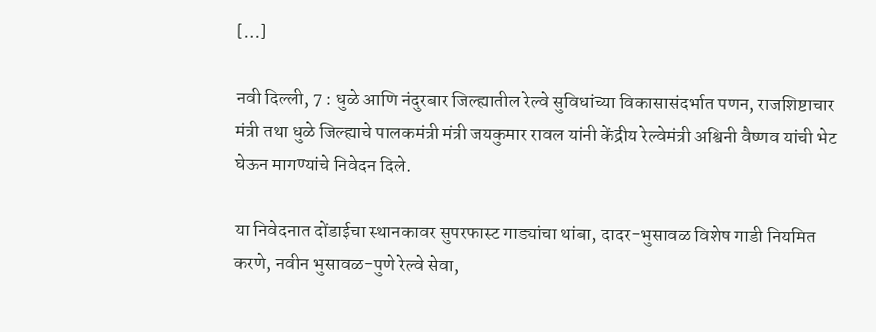[…]

नवी दिल्ली, 7 : धुळे आणि नंदुरबार जिल्ह्यातील रेल्वे सुविधांच्या विकासासंदर्भात पणन, राजशिष्टाचार मंत्री तथा धुळे जिल्ह्याचे पालकमंत्री मंत्री जयकुमार रावल यांनी केंद्रीय रेल्वेमंत्री अश्विनी वैष्णव यांची भेट घेऊन मागण्यांचे निवेदन दिले.

या निवेदनात दोंडाईचा स्थानकावर सुपरफास्ट गाड्यांचा थांबा, दादर-भुसावळ विशेष गाडी नियमित करणे, नवीन भुसावळ-पुणे रेल्वे सेवा,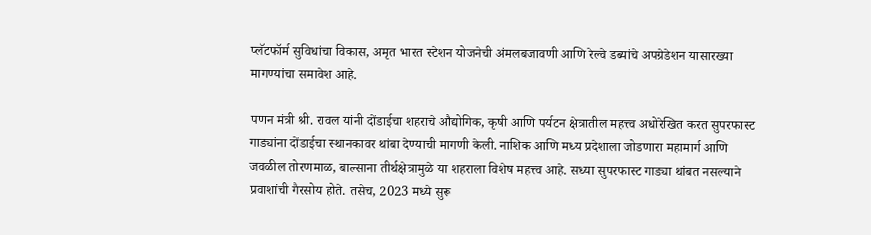प्लॅटफॉर्म सुविधांचा विकास, अमृत भारत स्टेशन योजनेची अंमलबजावणी आणि रेल्वे डब्यांचे अपग्रेडेशन यासारख्या मागण्यांचा समावेश आहे.

पणन मंत्री श्री. रावल यांनी दोंडाईचा शहराचे औद्योगिक, कृषी आणि पर्यटन क्षेत्रातील महत्त्व अधोरेखित करत सुपरफास्ट गाड्यांना दोंडाईचा स्थानकावर थांबा देण्याची मागणी केली. नाशिक आणि मध्य प्रदेशाला जोडणारा महामार्ग आणि जवळील तोरणमाळ, बाल्साना तीर्थक्षेत्रामुळे या शहराला विशेष महत्त्व आहे. सध्या सुपरफास्ट गाड्या थांबत नसल्याने प्रवाशांची गैरसोय होते. तसेच, 2023 मध्ये सुरू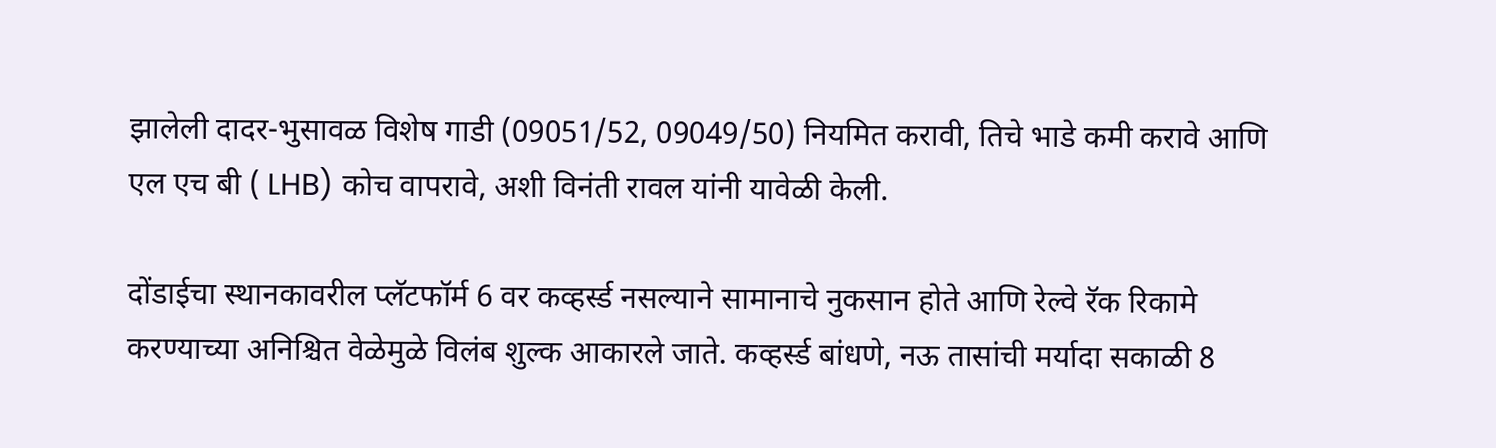झालेली दादर-भुसावळ विशेष गाडी (09051/52, 09049/50) नियमित करावी, तिचे भाडे कमी करावे आणि एल एच बी ( LHB) कोच वापरावे, अशी विनंती रावल यांनी यावेळी केली.

दोंडाईचा स्थानकावरील प्लॅटफॉर्म 6 वर कव्हर्स्ड नसल्याने सामानाचे नुकसान होते आणि रेल्वे रॅक रिकामे करण्याच्या अनिश्चित वेळेमुळे विलंब शुल्क आकारले जाते. कव्हर्स्ड बांधणे, नऊ तासांची मर्यादा सकाळी 8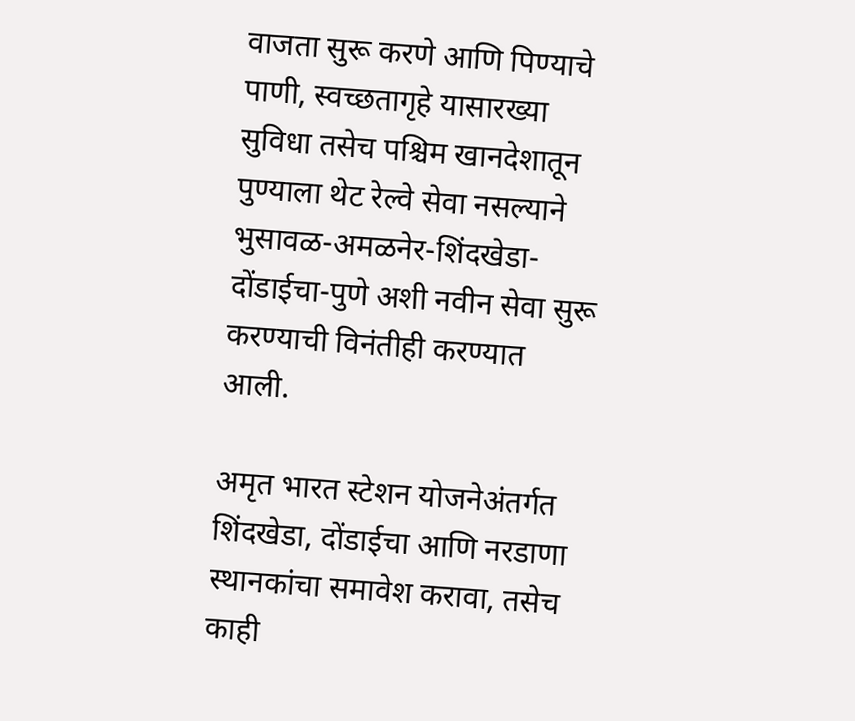वाजता सुरू करणे आणि पिण्याचे पाणी, स्वच्छतागृहे यासारख्या सुविधा तसेच पश्चिम खानदेशातून पुण्याला थेट रेल्वे सेवा नसल्याने भुसावळ-अमळनेर-शिंदखेडा-दोंडाईचा-पुणे अशी नवीन सेवा सुरू करण्याची विनंतीही करण्यात आली.

अमृत भारत स्टेशन योजनेअंतर्गत शिंदखेडा, दोंडाईचा आणि नरडाणा स्थानकांचा समावेश करावा, तसेच काही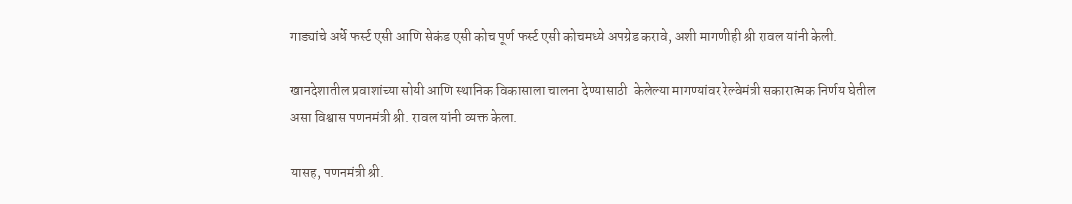गाड्यांचे अर्धे फर्स्ट एसी आणि सेकंड एसी कोच पूर्ण फर्स्ट एसी कोचमध्ये अपग्रेड करावे, अशी मागणीही श्री रावल यांनी केली.

खानदेशातील प्रवाशांच्या सोयी आणि स्थानिक विकासाला चालना देण्यासाठी  केलेल्या मागण्यांवर रेल्वेमंत्री सकारात्मक निर्णय घेतील असा विश्वास पणनमंत्री श्री. रावल यांनी व्यक्त केला.

यासह, पणनमंत्री श्री.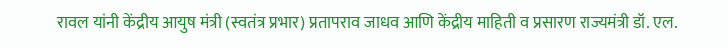रावल यांनी केंद्रीय आयुष मंत्री (स्वतंत्र प्रभार) प्रतापराव जाधव आणि केंद्रीय माहिती व प्रसारण राज्यमंत्री डॉ. एल.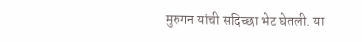मुरुगन यांची सदिच्छा भेट घेतली. या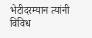भेटीदरम्यान त्यांनी विविध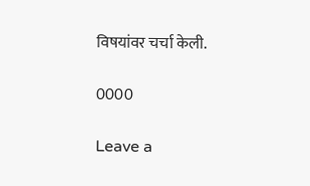विषयांवर चर्चा केली.

0000

Leave a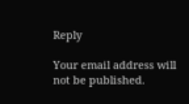Reply

Your email address will not be published.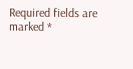Required fields are marked *